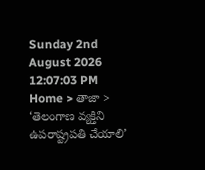Sunday 2nd August 2026
12:07:03 PM
Home > తాజా > ‘తెలంగాణ వ్యక్తిని ఉపరాష్ట్రపతి చేయాలి’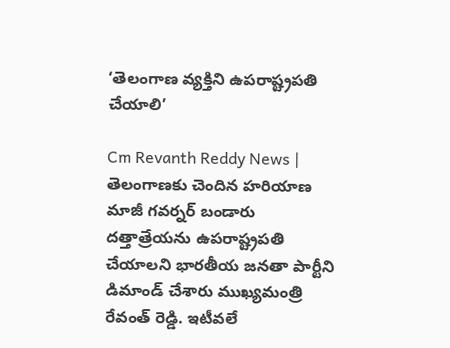‘తెలంగాణ వ్యక్తిని ఉపరాష్ట్రపతి చేయాలి’

Cm Revanth Reddy News | తెలంగాణకు చెందిన హరియాణ మాజీ గవర్నర్ బండారు దత్తాత్రేయను ఉపరాష్ట్రపతి చేయాలని భారతీయ జనతా పార్టీని డిమాండ్ చేశారు ముఖ్యమంత్రి రేవంత్ రెడ్డి. ఇటీవలే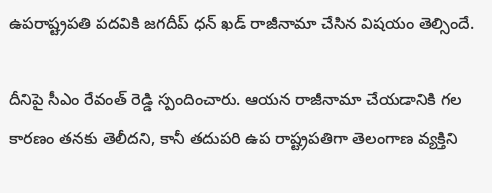ఉపరాష్ట్రపతి పదవికి జగదీప్ ధన్ ఖడ్ రాజీనామా చేసిన విషయం తెల్సిందే.

దీనిపై సీఎం రేవంత్ రెడ్డి స్పందించారు. ఆయన రాజీనామా చేయడానికి గల కారణం తనకు తెలీదని, కానీ తదుపరి ఉప రాష్ట్రపతిగా తెలంగాణ వ్యక్తిని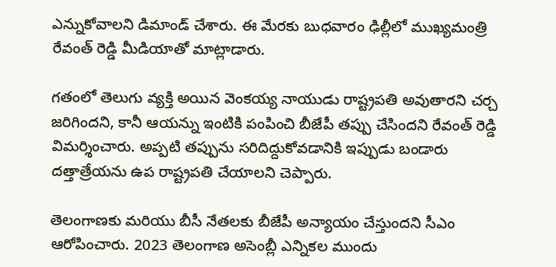ఎన్నుకోవాలని డిమాండ్ చేశారు. ఈ మేరకు బుధవారం ఢిల్లీలో ముఖ్యమంత్రి రేవంత్ రెడ్డి మీడియాతో మాట్లాడారు.

గతంలో తెలుగు వ్యక్తి అయిన వెంకయ్య నాయుడు రాష్ట్రపతి అవుతారని చర్చ జరిగిందని, కానీ ఆయన్ను ఇంటికి పంపించి బీజేపీ తప్పు చేసిందని రేవంత్ రెడ్డి విమర్శించారు. అప్పటి తప్పును సరిదిద్దుకోవడానికి ఇప్పుడు బండారు దత్తాత్రేయను ఉప రాష్ట్రపతి చేయాలని చెప్పారు.

తెలంగాణకు మరియు బీసీ నేతలకు బీజేపీ అన్యాయం చేస్తుందని సీఎం ఆరోపించారు. 2023 తెలంగాణ అసెంబ్లీ ఎన్నికల ముందు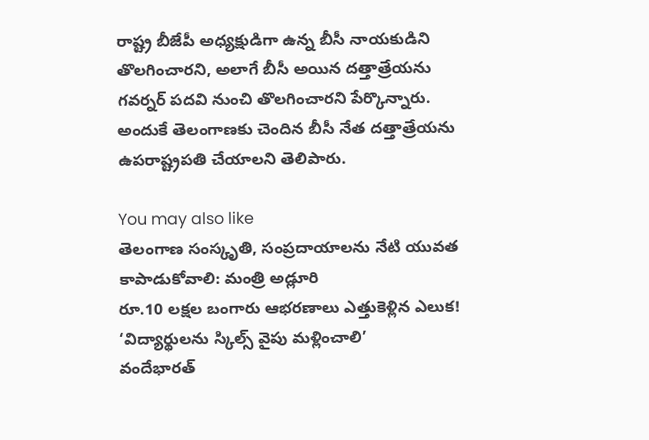రాష్ట్ర బీజేపీ అధ్యక్షుడిగా ఉన్న బీసీ నాయకుడిని తొలగించారని, అలాగే బీసీ అయిన దత్తాత్రేయను గవర్నర్ పదవి నుంచి తొలగించారని పేర్కొన్నారు. అందుకే తెలంగాణకు చెందిన బీసీ నేత దత్తాత్రేయను ఉపరాష్ట్రపతి చేయాలని తెలిపారు.

You may also like
తెలంగాణ సంస్కృతి, సంప్రదాయాలను నేటి యువత కాపాడుకోవాలి: మంత్రి అడ్లూరి
రూ.10 లక్షల బంగారు ఆభరణాలు ఎత్తుకెళ్లిన ఎలుక!
‘విద్యార్థులను స్కిల్స్ వైపు మళ్లించాలి’
వందేభారత్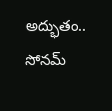అద్భుతం.. సోనమ్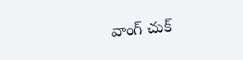వాంగ్ చుక్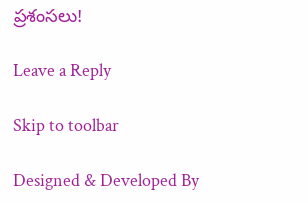ప్రశంసలు!

Leave a Reply

Skip to toolbar

Designed & Developed By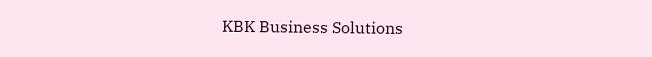KBK Business Solutions